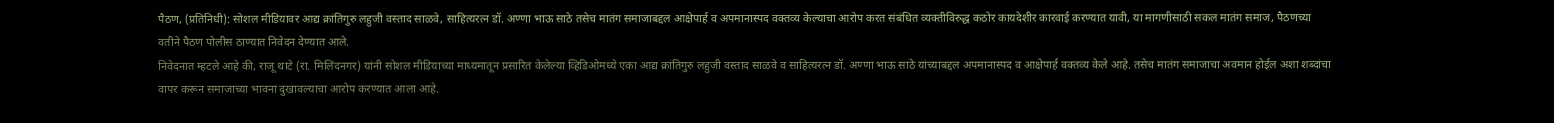पैठण, (प्रतिनिधी): सोशल मीडियावर आद्य क्रांतिगुरु लहुजी वस्ताद साळवे, साहित्यरत्न डॉ. अण्णा भाऊ साठे तसेच मातंग समाजाबद्दल आक्षेपार्ह व अपमानास्पद वक्तव्य केल्याचा आरोप करत संबंधित व्यक्तीविरुद्ध कठोर कायदेशीर कारवाई करण्यात यावी, या मागणीसाठी सकल मातंग समाज, पैठणच्या वतीने पैठण पोलीस ठाण्यात निवेदन देण्यात आले.
निवेदनात म्हटले आहे की, राजू थाटे (रा. मिलिंदनगर) यांनी सोशल मीडियाच्या माध्यमातून प्रसारित केलेल्या व्हिडिओमध्ये एका आद्य क्रांतिगुरु लहुजी वस्ताद साळवे व साहित्यरत्न डॉ. अण्णा भाऊ साठे यांच्याबद्दल अपमानास्पद व आक्षेपार्ह वक्तव्य केले आहे. तसेच मातंग समाजाचा अवमान होईल अशा शब्दांचा वापर करून समाजाच्या भावना दुखावल्याचा आरोप करण्यात आला आहे.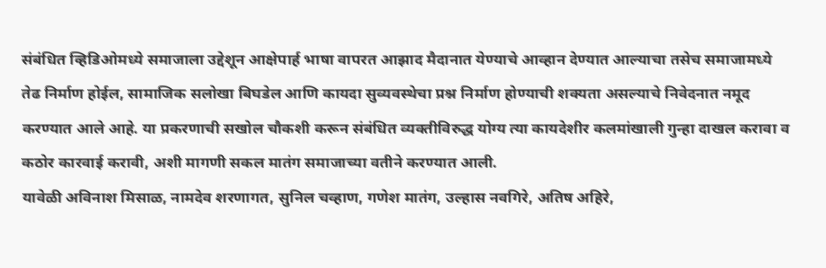संबंधित व्हिडिओमध्ये समाजाला उद्देशून आक्षेपार्ह भाषा वापरत आझाद मैदानात येण्याचे आव्हान देण्यात आल्याचा तसेच समाजामध्ये तेढ निर्माण होईल, सामाजिक सलोखा बिघडेल आणि कायदा सुव्यवस्थेचा प्रश्न निर्माण होण्याची शक्यता असल्याचे निवेदनात नमूद करण्यात आले आहे. या प्रकरणाची सखोल चौकशी करून संबंधित व्यक्तीविरुद्ध योग्य त्या कायदेशीर कलमांखाली गुन्हा दाखल करावा व कठोर कारवाई करावी, अशी मागणी सकल मातंग समाजाच्या वतीने करण्यात आली.
यावेळी अविनाश मिसाळ, नामदेव शरणागत, सुनिल चव्हाण, गणेश मातंग, उल्हास नवगिरे, अतिष अहिरे,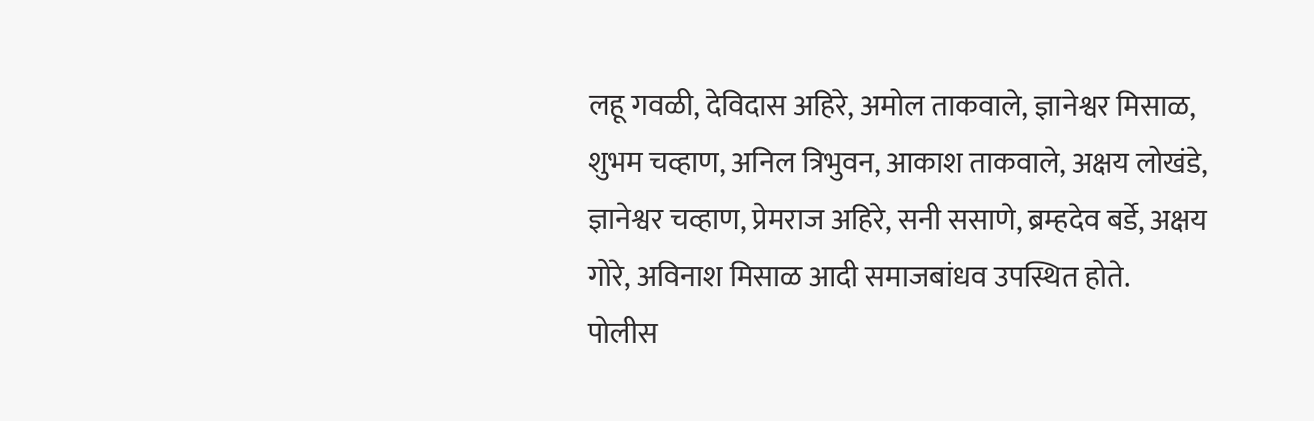लहू गवळी, देविदास अहिरे, अमोल ताकवाले, ज्ञानेश्वर मिसाळ, शुभम चव्हाण, अनिल त्रिभुवन, आकाश ताकवाले, अक्षय लोखंडे, ज्ञानेश्वर चव्हाण, प्रेमराज अहिरे, सनी ससाणे, ब्रम्हदेव बर्डे, अक्षय गोरे, अविनाश मिसाळ आदी समाजबांधव उपस्थित होते.
पोलीस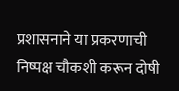प्रशासनाने या प्रकरणाची निष्पक्ष चौकशी करून दोषी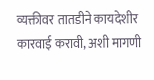व्यक्तीवर तातडीने कायदेशीर कारवाई करावी, अशी मागणी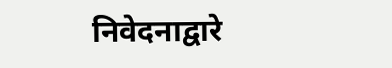निवेदनाद्वारे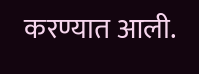करण्यात आली.